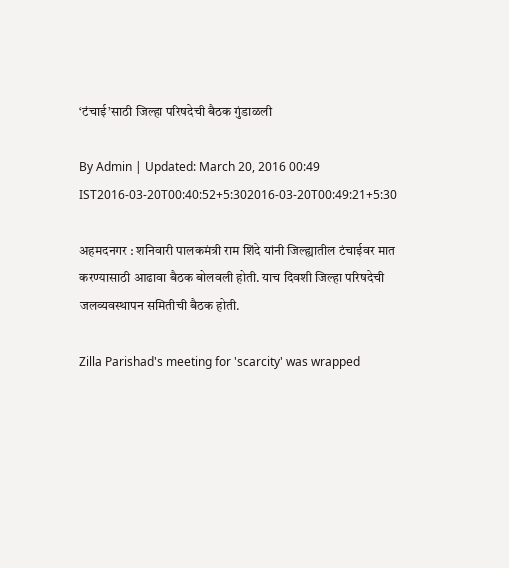‘टंचाई’साठी जिल्हा परिषदेची बैठक गुंडाळली

By Admin | Updated: March 20, 2016 00:49 IST2016-03-20T00:40:52+5:302016-03-20T00:49:21+5:30

अहमदनगर : शनिवारी पालकमंत्री राम शिंदे यांनी जिल्ह्यातील टंचाईवर मात करण्यासाठी आढावा बैठक बोलवली होती. याच दिवशी जिल्हा परिषदेची जलव्यवस्थापन समितीची बैठक होती.

Zilla Parishad's meeting for 'scarcity' was wrapped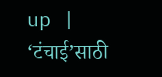up | ‘टंचाई’साठी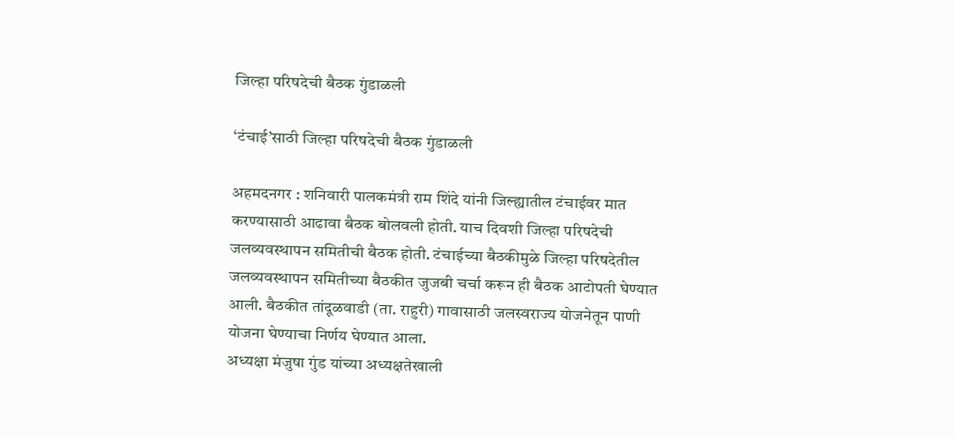जिल्हा परिषदेची बैठक गुंडाळली

‘टंचाई’साठी जिल्हा परिषदेची बैठक गुंडाळली

अहमदनगर : शनिवारी पालकमंत्री राम शिंदे यांनी जिल्ह्यातील टंचाईवर मात करण्यासाठी आढावा बैठक बोलवली होती. याच दिवशी जिल्हा परिषदेची जलव्यवस्थापन समितीची बैठक होती. टंचाईच्या बैठकीमुळे जिल्हा परिषदेतील जलव्यवस्थापन समितीच्या बैठकीत जुजबी चर्चा करून ही बैठक आटोपती घेण्यात आली. बैठकीत तांदूळवाडी (ता. राहुरी) गावासाठी जलस्वराज्य योजनेतून पाणी योजना घेण्याचा निर्णय घेण्यात आला.
अध्यक्षा मंजुषा गुंड यांच्या अध्यक्षतेखाली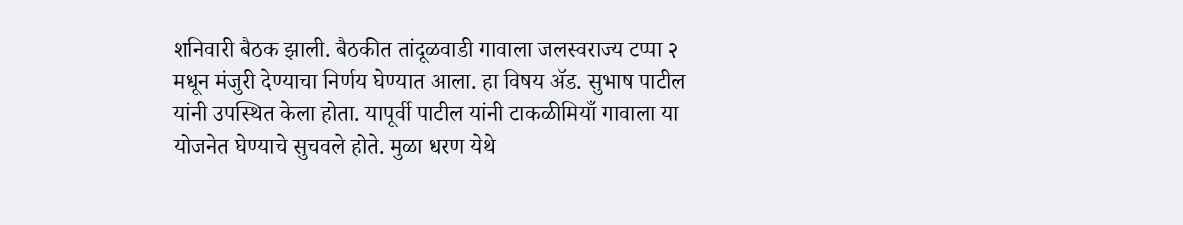शनिवारी बैठक झाली. बैठकीत तांदूळवाडी गावाला जलस्वराज्य टप्पा २ मधून मंजुरी देण्याचा निर्णय घेण्यात आला. हा विषय अ‍ॅड. सुभाष पाटील यांनी उपस्थित केला होता. यापूर्वी पाटील यांनी टाकळीमियाँ गावाला या योजनेत घेण्याचे सुचवले होते. मुळा धरण येथे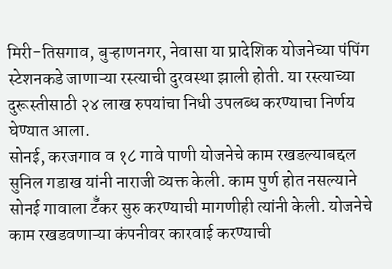मिरी-तिसगाव, बुऱ्हाणनगर, नेवासा या प्रादेशिक योजनेच्या पंपिंग स्टेशनकडे जाणाऱ्या रस्त्याची दुरवस्था झाली होती. या रस्त्याच्या दुरूस्तीसाठी २४ लाख रुपयांचा निधी उपलब्ध करण्याचा निर्णय घेण्यात आला.
सोनई, करजगाव व १८ गावे पाणी योजनेचे काम रखडल्याबद्दल सुनिल गडाख यांनी नाराजी व्यक्त केली. काम पुर्ण होत नसल्याने सोनई गावाला टॅँकर सुरु करण्याची मागणीही त्यांनी केली. योजनेचे काम रखडवणाऱ्या कंपनीवर कारवाई करण्याची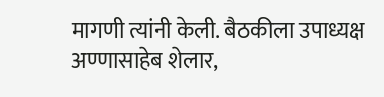मागणी त्यांनी केली. बैठकीला उपाध्यक्ष अण्णासाहेब शेलार,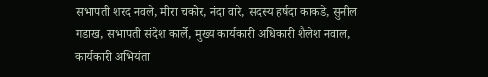सभापती शरद नवले, मीरा चकोर, नंदा वारे, सदस्य हर्षदा काकडे, सुनील गडाख, सभापती संदेश कार्ले, मुख्य कार्यकारी अधिकारी शैलेश नवाल, कार्यकारी अभियंता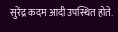सुरेंद्र कदम आदी उपस्थित होते.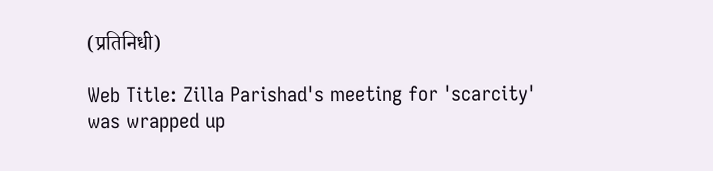(प्रतिनिधी)

Web Title: Zilla Parishad's meeting for 'scarcity' was wrapped up